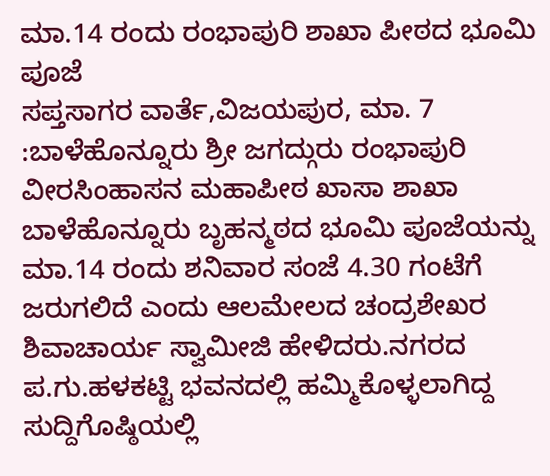ಮಾ.14 ರಂದು ರಂಭಾಪುರಿ ಶಾಖಾ ಪೀಠದ ಭೂಮಿ ಪೂಜೆ
ಸಪ್ತಸಾಗರ ವಾರ್ತೆ,ವಿಜಯಪುರ, ಮಾ. 7 :ಬಾಳೆಹೊನ್ನೂರು ಶ್ರೀ ಜಗದ್ಗುರು ರಂಭಾಪುರಿ ವೀರಸಿಂಹಾಸನ ಮಹಾಪೀಠ ಖಾಸಾ ಶಾಖಾ ಬಾಳೆಹೊನ್ನೂರು ಬೃಹನ್ಮಠದ ಭೂಮಿ ಪೂಜೆಯನ್ನು ಮಾ.14 ರಂದು ಶನಿವಾರ ಸಂಜೆ 4.30 ಗಂಟೆಗೆ ಜರುಗಲಿದೆ ಎಂದು ಆಲಮೇಲದ ಚಂದ್ರಶೇಖರ ಶಿವಾಚಾರ್ಯ ಸ್ವಾಮೀಜಿ ಹೇಳಿದರು.ನಗರದ ಪ.ಗು.ಹಳಕಟ್ಟಿ ಭವನದಲ್ಲಿ ಹಮ್ಮಿಕೊಳ್ಳಲಾಗಿದ್ದ ಸುದ್ದಿಗೊಷ್ಠಿಯಲ್ಲಿ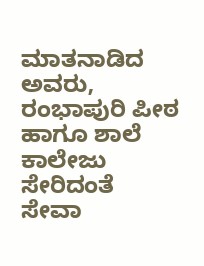ಮಾತನಾಡಿದ ಅವರು, ರಂಭಾಪುರಿ ಪೀಠ ಹಾಗೂ ಶಾಲೆ ಕಾಲೇಜು ಸೇರಿದಂತೆ ಸೇವಾ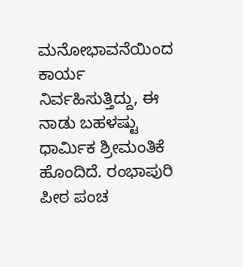ಮನೋಭಾವನೆಯಿಂದ ಕಾರ್ಯ ನಿರ್ವಹಿಸುತ್ತಿದ್ದು, ಈ ನಾಡು ಬಹಳಷ್ಟು ಧಾರ್ಮಿಕ ಶ್ರೀಮಂತಿಕೆ ಹೊಂದಿದೆ. ರಂಭಾಪುರಿ ಪೀಠ ಪಂಚ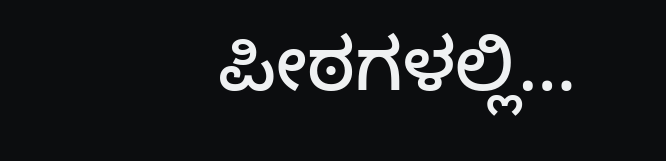ಪೀಠಗಳಲ್ಲಿ…